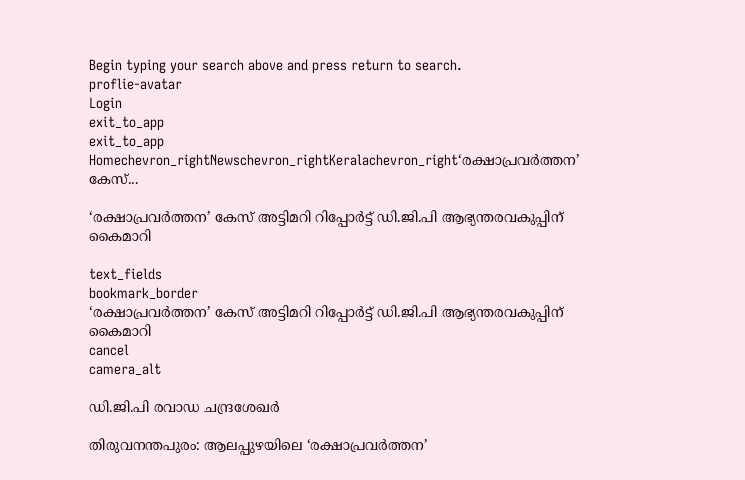Begin typing your search above and press return to search.
proflie-avatar
Login
exit_to_app
exit_to_app
Homechevron_rightNewschevron_rightKeralachevron_right‘രക്ഷാപ്രവർത്തന’ കേസ്...

‘രക്ഷാപ്രവർത്തന’ കേസ് അട്ടിമറി റിപ്പോർട്ട് ഡി.ജി.പി ആഭ്യന്തരവകുപ്പിന് കൈമാറി

text_fields
bookmark_border
‘രക്ഷാപ്രവർത്തന’ കേസ് അട്ടിമറി റിപ്പോർട്ട് ഡി.ജി.പി ആഭ്യന്തരവകുപ്പിന് കൈമാറി
cancel
camera_alt

ഡി.ജി.പി രവാഡ ചന്ദ്രശേഖർ

തിരുവനന്തപുരം: ആലപ്പുഴയിലെ ‘രക്ഷാപ്രവര്‍ത്തന’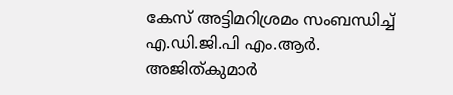കേസ് അട്ടിമറിശ്രമം സംബന്ധിച്ച് എ.ഡി.ജി.പി എം.ആര്‍. അജിത്കുമാർ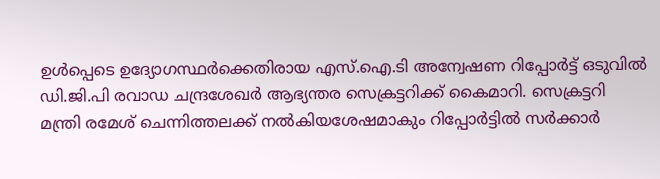ഉൾപ്പെടെ ഉദ്യോഗസ്ഥർക്കെതിരായ എസ്.ഐ.ടി അന്വേഷണ റിപ്പോർട്ട് ഒടുവിൽ ഡി.ജി.പി രവാഡ ചന്ദ്രശേഖർ ആഭ്യന്തര സെക്രട്ടറിക്ക് കൈമാറി. സെക്രട്ടറി മന്ത്രി രമേശ് ചെന്നിത്തലക്ക് നൽകിയശേഷമാകും റിപ്പോർട്ടിൽ സർക്കാർ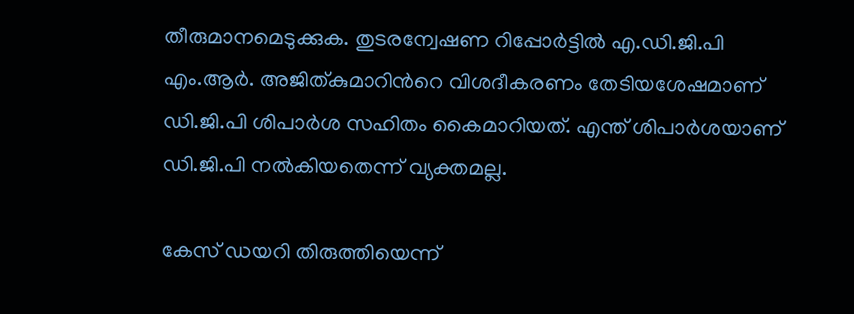തീരുമാനമെടുക്കുക. തുടരന്വേഷണ റിപ്പോർട്ടിൽ എ.ഡി.ജി.പി എം.ആർ. അജിത്കുമാറിന്‍റെ വിശദീകരണം തേടിയശേഷമാണ് ഡി.ജി.പി ശിപാർശ സഹിതം കൈമാറിയത്. എന്ത് ശിപാർശയാണ് ഡി.ജി.പി നൽകിയതെന്ന് വ്യക്തമല്ല.

കേസ് ഡയറി തിരുത്തിയെന്ന്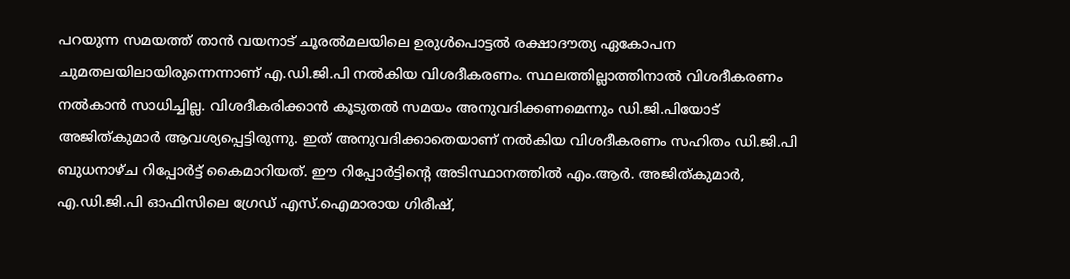പറയുന്ന സമയത്ത് താൻ വയനാട് ചൂരൽമലയിലെ ഉരുൾപൊട്ടൽ രക്ഷാദൗത്യ ഏകോപന ചുമതലയിലായിരുന്നെന്നാണ് എ.ഡി.ജി.പി നൽകിയ വിശദീകരണം. സ്ഥലത്തില്ലാത്തിനാൽ വിശദീകരണം നൽകാൻ സാധിച്ചില്ല. വിശദീകരിക്കാൻ കൂടുതൽ സമയം അനുവദിക്കണമെന്നും ഡി.ജി.പിയോട് അജിത്കുമാർ ആവശ്യപ്പെട്ടിരുന്നു. ഇത് അനുവദിക്കാതെയാണ് നൽകിയ വിശദീകരണം സഹിതം ഡി.ജി.പി ബുധനാഴ്ച റിപ്പോർട്ട് കൈമാറിയത്. ഈ റിപ്പോർട്ടിന്‍റെ അടിസ്ഥാനത്തിൽ എം.ആർ. അജിത്കുമാർ, എ.ഡി.ജി.പി ഓഫിസിലെ ഗ്രേഡ് എസ്.ഐമാരായ ഗിരീഷ്,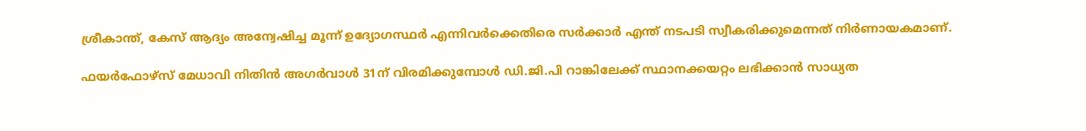ശ്രീകാന്ത്, കേസ് ആദ്യം അന്വേഷിച്ച മൂന്ന് ഉദ്യോഗസ്ഥർ എന്നിവർക്കെതിരെ സർക്കാർ എന്ത് നടപടി സ്വീകരിക്കുമെന്നത് നിർണായകമാണ്.

ഫയർഫോഴ്സ് മേധാവി നിതിന്‍ അഗര്‍വാള്‍ 31ന് വിരമിക്കുമ്പോള്‍ ഡി.ജി.പി റാങ്കിലേക്ക് സ്ഥാനക്കയറ്റം ലഭിക്കാന്‍ സാധ്യത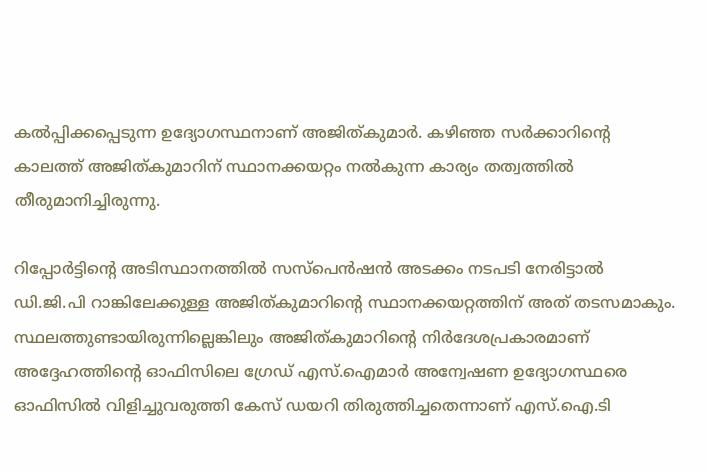കല്‍പ്പിക്കപ്പെടുന്ന ഉദ്യോഗസ്ഥനാണ് അജിത്കുമാര്‍. കഴിഞ്ഞ സർക്കാറിന്‍റെ കാലത്ത് അജിത്കുമാറിന് സ്ഥാനക്കയറ്റം നൽകുന്ന കാര്യം തത്വത്തിൽ തീരുമാനിച്ചിരുന്നു.

റിപ്പോർട്ടിന്‍റെ അടിസ്ഥാനത്തിൽ സസ്‌പെന്‍ഷന്‍ അടക്കം നടപടി നേരിട്ടാല്‍ ഡി.ജി.പി റാങ്കിലേക്കുള്ള അജിത്കുമാറിന്‍റെ സ്ഥാനക്കയറ്റത്തിന് അത് തടസമാകും. സ്ഥലത്തുണ്ടായിരുന്നില്ലെങ്കിലും അജിത്കുമാറിന്റെ നിര്‍ദേശപ്രകാരമാണ് അദ്ദേഹത്തിന്‍റെ ഓഫിസിലെ ഗ്രേഡ് എസ്‌.ഐമാര്‍ അന്വേഷണ ഉദ്യോഗസ്ഥരെ ഓഫിസിൽ വിളിച്ചുവരുത്തി കേസ് ഡയറി തിരുത്തിച്ചതെന്നാണ് എസ്‌.ഐ.ടി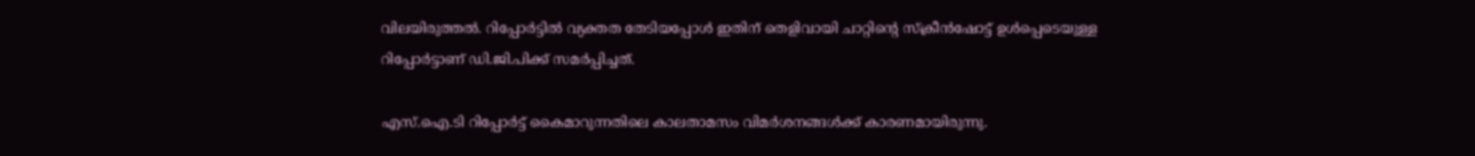വിലയിരുത്തല്‍. റിപ്പോര്‍ട്ടില്‍ വ്യക്തത തേടിയപ്പോള്‍ ഇതിന് തെളിവായി ചാറ്റിന്‍റെ സ്ക്രീൻഷോട്ട് ഉൾപ്പെടെയുള്ള റിപ്പോർട്ടാണ് ഡി.ജി.പിക്ക് സമർപ്പിച്ചത്.

എസ്.ഐ.ടി റിപ്പോർട്ട് കൈമാറുന്നതിലെ കാലതാമസം വിമർശനങ്ങൾക്ക് കാരണമായിരുന്നു.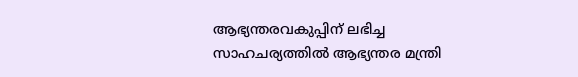ആഭ്യന്തരവകുപ്പിന് ലഭിച്ച സാഹചര്യത്തിൽ ആഭ്യന്തര മന്ത്രി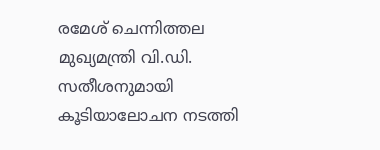രമേശ് ചെന്നിത്തല മുഖ്യമന്ത്രി വി.ഡി. സതീശനുമായി കൂടിയാലോചന നടത്തി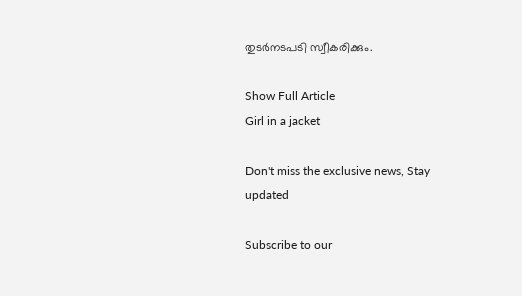തുടർനടപടി സ്വീകരിക്കും.

Show Full Article
Girl in a jacket

Don't miss the exclusive news, Stay updated

Subscribe to our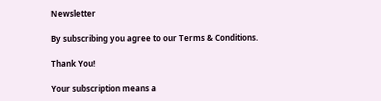Newsletter

By subscribing you agree to our Terms & Conditions.

Thank You!

Your subscription means a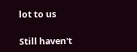lot to us

Still haven't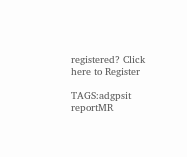registered? Click here to Register

TAGS:adgpsit reportMR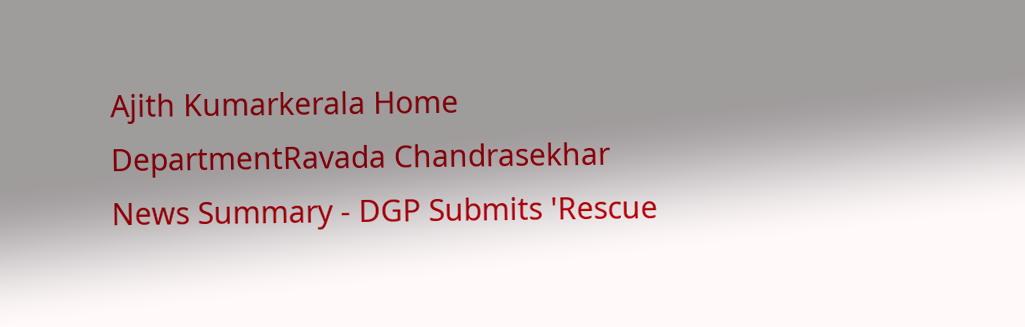Ajith Kumarkerala Home DepartmentRavada Chandrasekhar
News Summary - DGP Submits 'Rescue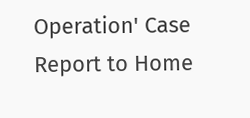Operation' Case Report to Home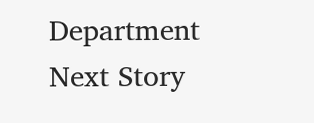Department
Next Story